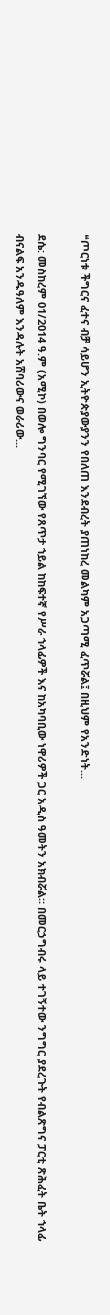❝ጦርነቱ ችግርና ፈተና ብቻ ሳይሆን ኢትዮጵያውያንን የበለጠ እንደብረት ያጠነከረ መልካም አጋጣሚ ፈጥሯል፤ በዚህም የአንድነት...

ደሴ: መስከረም 01/2014 ዓ.ም (አሚኮ) በወሎ ግንባር የሚገኘው የጸጥታ ኀይል ከከፍተኛ የሥራ ኀላፊዎች እና ከአካባቢው ነዋሪዎች ጋር አዲስ ዓመትን አክብሯል። በመርኃግብሩ ላይ ተገኝተው ንግግር ያደረጉት የብልጽግና ፓርቲ ጽሕፈት ቤት ኀላፊ ብናልፍ አንዱዓለም እንዳሉት አሸባሪውና ወራሪው...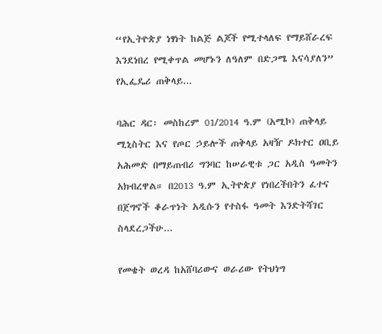“የኢትዮጵያ ነፃነት ከልጅ ልጆች የሚተላለፍ የማይሸራረፍ እንደነበረ የሚቀጥል መሆኑን ለዓለም በድጋሜ እናሳያለን” የኢፌዴሪ ጠቅላይ...

ባሕር ዳር፡ መስከረም 01/2014 ዓ.ም (አሚኮ) ጠቅላይ ሚኒስትር እና የጦር ኃይሎች ጠቅላይ አዛዥ ዶክተር ዐቢይ አሕመድ በማይጠብሪ ግንባር ከሠራዊቱ ጋር አዲስ ዓመትን አክብረዋል። በ2013 ዓ.ም ኢትዮጵያ የነበረችበትን ፈተና በጀግኖች ቆራጥነት አዲሱን የተስፋ ዓመት እንድትሻገር ስላደረጋችሁ...

የመቄት ወረዳ ከአሸባሪውና ወራሪው የትህነግ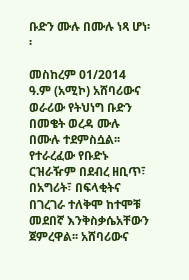ቡድን ሙሉ በሙሉ ነጻ ሆነ፡፡

መስከረም 01/2014 ዓ.ም (አሚኮ) አሸባሪውና ወራሪው የትህነግ ቡድን በመቄት ወረዳ ሙሉ በሙሉ ተደምስሷል፡፡ የተራረፈው የቡድኑ ርዝራዥም በደብረ ዘቢጥ፣ በአግሪት፣ በፍላቂትና በገረገራ ተለቅሞ ከተሞቹ መደበኛ እንቅስቃሴአቸውን ጀምረዋል፡፡ አሸባሪውና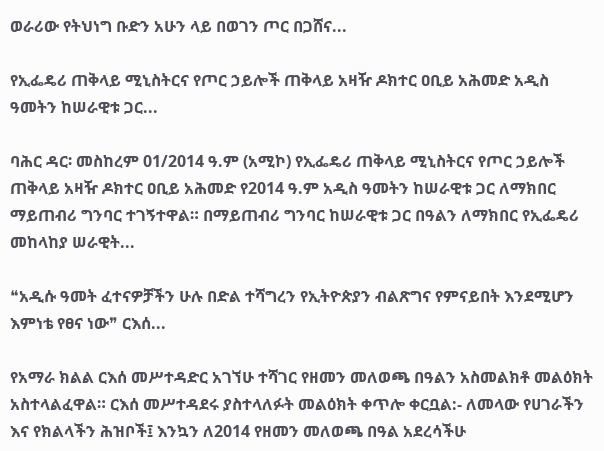ወራሪው የትህነግ ቡድን አሁን ላይ በወገን ጦር በጋሸና...

የኢፌዴሪ ጠቅላይ ሚኒስትርና የጦር ኃይሎች ጠቅላይ አዛዥ ዶክተር ዐቢይ አሕመድ አዲስ ዓመትን ከሠራዊቱ ጋር...

ባሕር ዳር፡ መስከረም 01/2014 ዓ.ም (አሚኮ) የኢፌዴሪ ጠቅላይ ሚኒስትርና የጦር ኃይሎች ጠቅላይ አዛዥ ዶክተር ዐቢይ አሕመድ የ2014 ዓ.ም አዲስ ዓመትን ከሠራዊቱ ጋር ለማክበር ማይጠብሪ ግንባር ተገኝተዋል። በማይጠብሪ ግንባር ከሠራዊቱ ጋር በዓልን ለማክበር የኢፌዴሪ መከላከያ ሠራዊት...

❝አዲሱ ዓመት ፈተናዎቻችን ሁሉ በድል ተሻግረን የኢትዮጵያን ብልጽግና የምናይበት እንደሚሆን እምነቴ የፀና ነው❞ ርእሰ...

የአማራ ክልል ርእሰ መሥተዳድር አገኘሁ ተሻገር የዘመን መለወጫ በዓልን አስመልክቶ መልዕክት አስተላልፈዋል። ርእሰ መሥተዳደሩ ያስተላለፉት መልዕክት ቀጥሎ ቀርቧል:- ለመላው የሀገራችን እና የክልላችን ሕዝቦች፤ እንኳን ለ2014 የዘመን መለወጫ በዓል አደረሳችሁ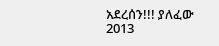አደረሰን!!! ያለፈው 2013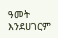ዓመት እንደሀገርም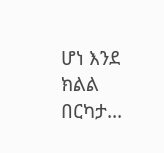ሆነ እንደ ክልል በርካታ...